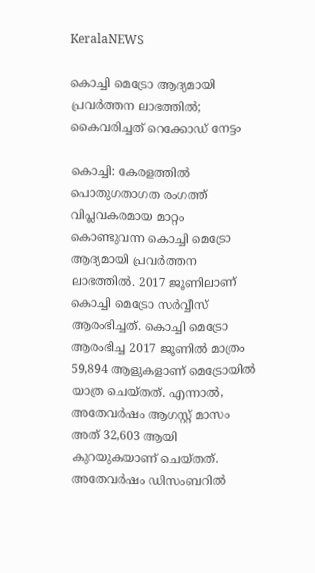KeralaNEWS

കൊച്ചി മെട്രോ ആദ്യമായി പ്രവര്‍ത്തന ലാഭത്തില്‍; കൈവരിച്ചത് റെക്കോഡ് നേട്ടം

കൊച്ചി: കേരളത്തില്‍ പൊതുഗതാഗത രംഗത്ത് വിപ്ലവകരമായ മാറ്റം കൊണ്ടുവന്ന കൊച്ചി മെട്രോ ആദ്യമായി പ്രവര്‍ത്തന ലാഭത്തില്‍. 2017 ജൂണിലാണ് കൊച്ചി മെട്രോ സര്‍വ്വീസ് ആരംഭിച്ചത്. കൊച്ചി മെട്രോ ആരംഭിച്ച 2017 ജൂണില്‍ മാത്രം 59,894 ആളുകളാണ് മെട്രോയില്‍ യാത്ര ചെയ്തത്. എന്നാല്‍, അതേവര്‍ഷം ആഗസ്റ്റ് മാസം അത് 32,603 ആയി കുറയുകയാണ് ചെയ്തത്. അതേവര്‍ഷം ഡിസംബറില്‍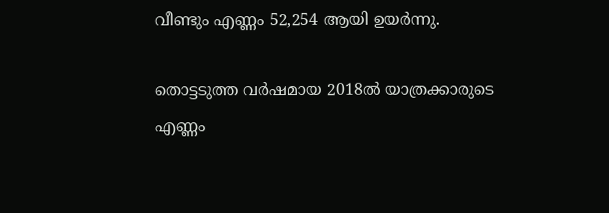വീണ്ടും എണ്ണം 52,254 ആയി ഉയര്‍ന്നു.

തൊട്ടടുത്ത വര്‍ഷമായ 2018ല്‍ യാത്രക്കാരുടെ എണ്ണം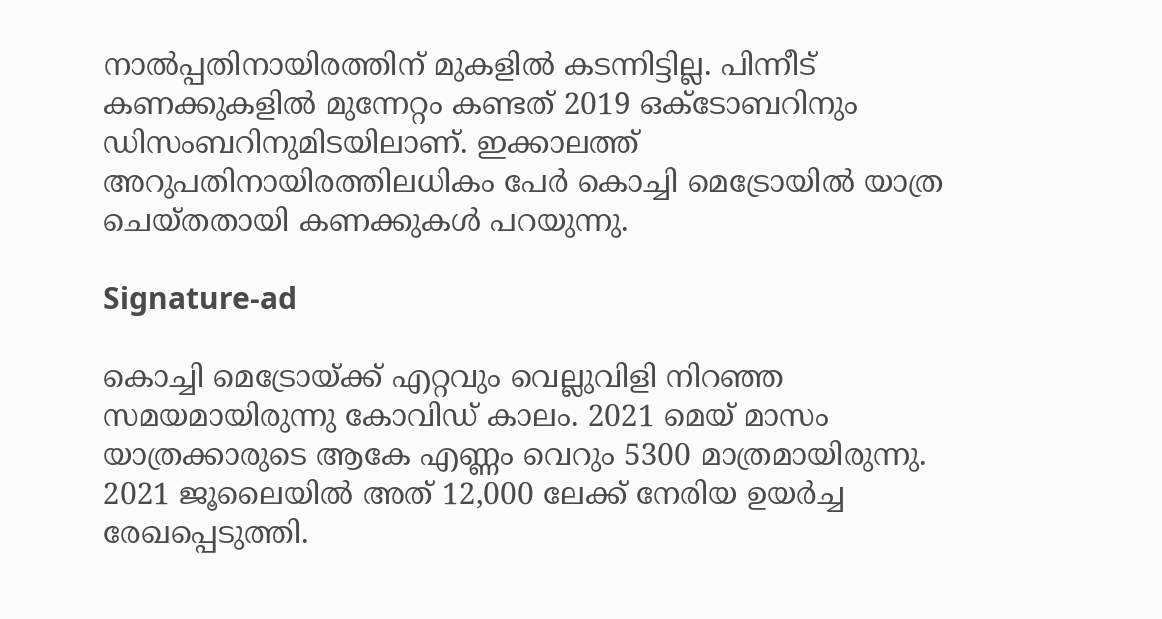നാല്‍പ്പതിനായിരത്തിന് മുകളില്‍ കടന്നിട്ടില്ല. പിന്നീട് കണക്കുകളില്‍ മുന്നേറ്റം കണ്ടത് 2019 ഒക്ടോബറിനും ഡിസംബറിനുമിടയിലാണ്. ഇക്കാലത്ത് അറുപതിനായിരത്തിലധികം പേര്‍ കൊച്ചി മെട്രോയില്‍ യാത്ര ചെയ്തതായി കണക്കുകള്‍ പറയുന്നു.

Signature-ad

കൊച്ചി മെട്രോയ്ക്ക് എറ്റവും വെല്ലുവിളി നിറഞ്ഞ സമയമായിരുന്നു കോവിഡ് കാലം. 2021 മെയ് മാസം യാത്രക്കാരുടെ ആകേ എണ്ണം വെറും 5300 മാത്രമായിരുന്നു. 2021 ജൂലൈയില്‍ അത് 12,000 ലേക്ക് നേരിയ ഉയര്‍ച്ച രേഖപ്പെടുത്തി.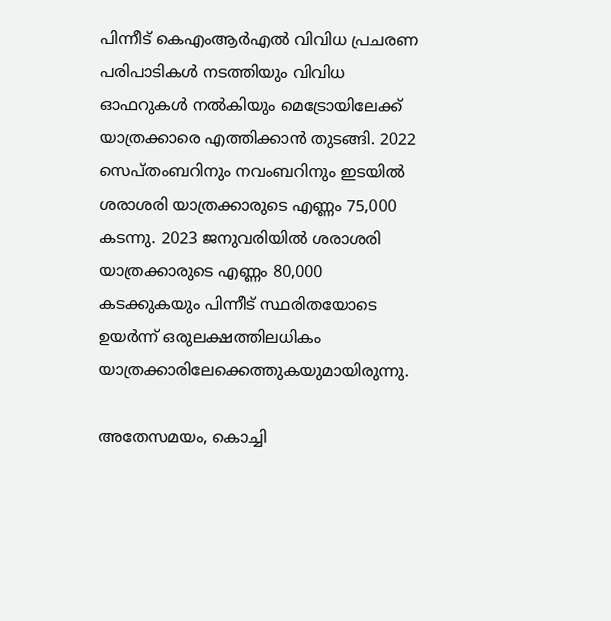പിന്നീട് കെഎംആര്‍എല്‍ വിവിധ പ്രചരണ പരിപാടികള്‍ നടത്തിയും വിവിധ ഓഫറുകള്‍ നല്‍കിയും മെട്രോയിലേക്ക് യാത്രക്കാരെ എത്തിക്കാന്‍ തുടങ്ങി. 2022 സെപ്തംബറിനും നവംബറിനും ഇടയില്‍ ശരാശരി യാത്രക്കാരുടെ എണ്ണം 75,000 കടന്നു. 2023 ജനുവരിയില്‍ ശരാശരി യാത്രക്കാരുടെ എണ്ണം 80,000 കടക്കുകയും പിന്നീട് സ്ഥരിതയോടെ ഉയര്‍ന്ന് ഒരുലക്ഷത്തിലധികം യാത്രക്കാരിലേക്കെത്തുകയുമായിരുന്നു.

അതേസമയം, കൊച്ചി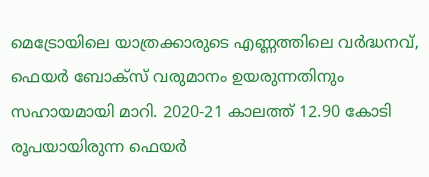മെട്രോയിലെ യാത്രക്കാരുടെ എണ്ണത്തിലെ വര്‍ദ്ധനവ്, ഫെയര്‍ ബോക്‌സ് വരുമാനം ഉയരുന്നതിനും സഹായമായി മാറി. 2020-21 കാലത്ത് 12.90 കോടി രൂപയായിരുന്ന ഫെയര്‍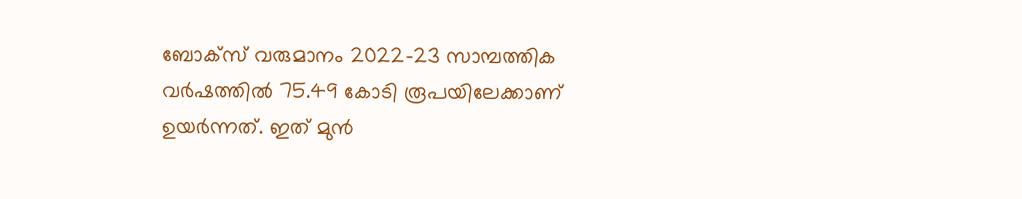ബോക്‌സ് വരുമാനം 2022-23 സാമ്പത്തിക വര്‍ഷത്തില്‍ 75.49 കോടി രൂപയിലേക്കാണ് ഉയര്‍ന്നത്. ഇത് മുന്‍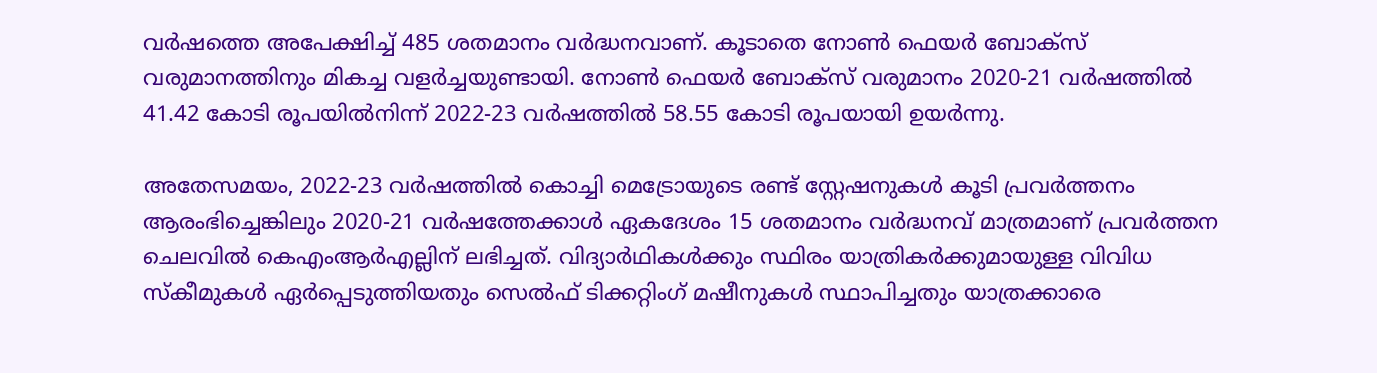വര്‍ഷത്തെ അപേക്ഷിച്ച് 485 ശതമാനം വര്‍ദ്ധനവാണ്. കൂടാതെ നോണ്‍ ഫെയര്‍ ബോക്‌സ് വരുമാനത്തിനും മികച്ച വളര്‍ച്ചയുണ്ടായി. നോണ്‍ ഫെയര്‍ ബോക്‌സ് വരുമാനം 2020-21 വര്‍ഷത്തില്‍ 41.42 കോടി രൂപയില്‍നിന്ന് 2022-23 വര്‍ഷത്തില്‍ 58.55 കോടി രൂപയായി ഉയര്‍ന്നു.

അതേസമയം, 2022-23 വര്‍ഷത്തില്‍ കൊച്ചി മെട്രോയുടെ രണ്ട് സ്റ്റേഷനുകള്‍ കൂടി പ്രവര്‍ത്തനം ആരംഭിച്ചെങ്കിലും 2020-21 വര്‍ഷത്തേക്കാള്‍ ഏകദേശം 15 ശതമാനം വര്‍ദ്ധനവ് മാത്രമാണ് പ്രവര്‍ത്തന ചെലവില്‍ കെഎംആര്‍എല്ലിന് ലഭിച്ചത്. വിദ്യാര്‍ഥികള്‍ക്കും സ്ഥിരം യാത്രികര്‍ക്കുമായുള്ള വിവിധ സ്‌കീമുകള്‍ ഏര്‍പ്പെടുത്തിയതും സെല്‍ഫ് ടിക്കറ്റിംഗ് മഷീനുകള്‍ സ്ഥാപിച്ചതും യാത്രക്കാരെ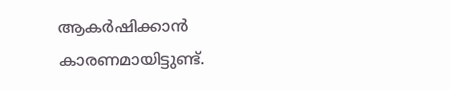ആകര്‍ഷിക്കാന്‍ കാരണമായിട്ടുണ്ട്.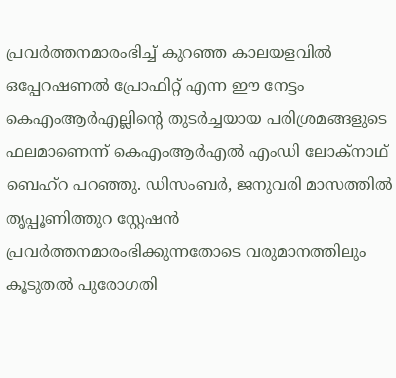പ്രവര്‍ത്തനമാരംഭിച്ച് കുറഞ്ഞ കാലയളവില്‍ ഒപ്പേറഷണല്‍ പ്രോഫിറ്റ് എന്ന ഈ നേട്ടം കെഎംആര്‍എല്ലിന്റെ തുടര്‍ച്ചയായ പരിശ്രമങ്ങളുടെ ഫലമാണെന്ന് കെഎംആര്‍എല്‍ എംഡി ലോക്‌നാഥ് ബെഹ്റ പറഞ്ഞു. ഡിസംബര്‍, ജനുവരി മാസത്തില്‍ തൃപ്പൂണിത്തുറ സ്റ്റേഷന്‍ പ്രവര്‍ത്തനമാരംഭിക്കുന്നതോടെ വരുമാനത്തിലും കൂടുതല്‍ പുരോഗതി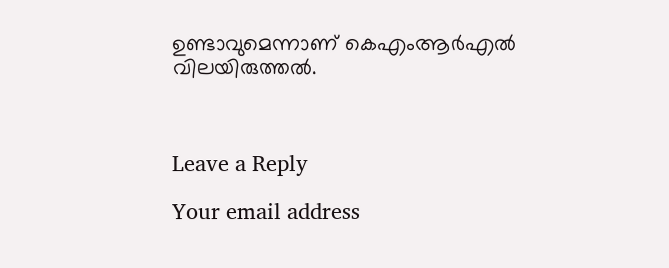ഉണ്ടാവുമെന്നാണ് കെഎംആര്‍എല്‍ വിലയിരുത്തല്‍.



Leave a Reply

Your email address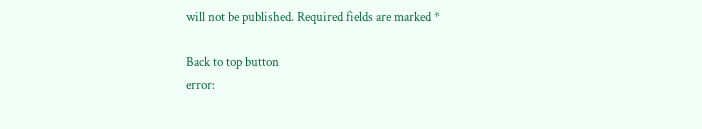will not be published. Required fields are marked *

Back to top button
error: